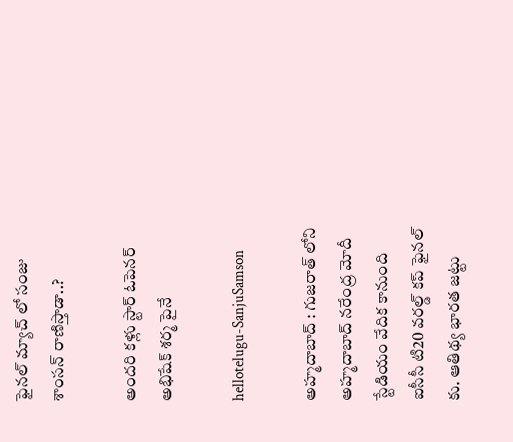ఫైన‌ల్ మ్యాచ్ లో సంజు శాంస‌న్ రాణిస్తాడా..?

అంద‌రి క‌ళ్లు స్టార్ ఓపెన‌ర్ అభిషేక్ శ‌ర్మ పైనే

hellotelugu-SanjuSamson

అహ్మ‌దాబాద్ : గుజ‌రాత్ లోని అహ్మ‌దాబాద్ న‌రేంద్ర మోదీ స్టేడియం వేదిక కానుంది ఐసీసీ టి20 వ‌ర‌ల్డ్ క‌ప్ ఫైన‌ల్ కు. ఆతిథ్య భార‌త జ‌ట్టు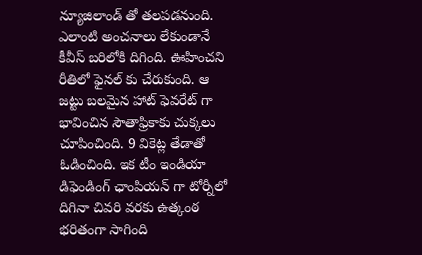న్యూజిలాండ్ తో త‌ల‌ప‌డ‌నుంది. ఎలాంటి అంచ‌నాలు లేకుండానే కీవీస్ బ‌రిలోకి దిగింది. ఊహించ‌ని రీతిలో ఫైన‌ల్ కు చేరుకుంది. ఆ జ‌ట్టు బ‌ల‌మైన హాట్ ఫెవ‌రేట్ గా భావించిన సౌతాఫ్రికాకు చుక్క‌లు చూపించింది. 9 వికెట్ల తేడాతో ఓడించింది. ఇక టీం ఇండియా డిఫెండింగ్ ఛాంపియ‌న్ గా టోర్నీలో దిగినా చివ‌రి వ‌ర‌కు ఉత్కంఠ భ‌రితంగా సాగింది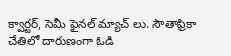క్వార్ట‌ర్, సెమీ ఫైన‌ల్ మ్యాచ్ లు. సౌతాఫ్రికా చేతిలో దారుణంగా ఓడి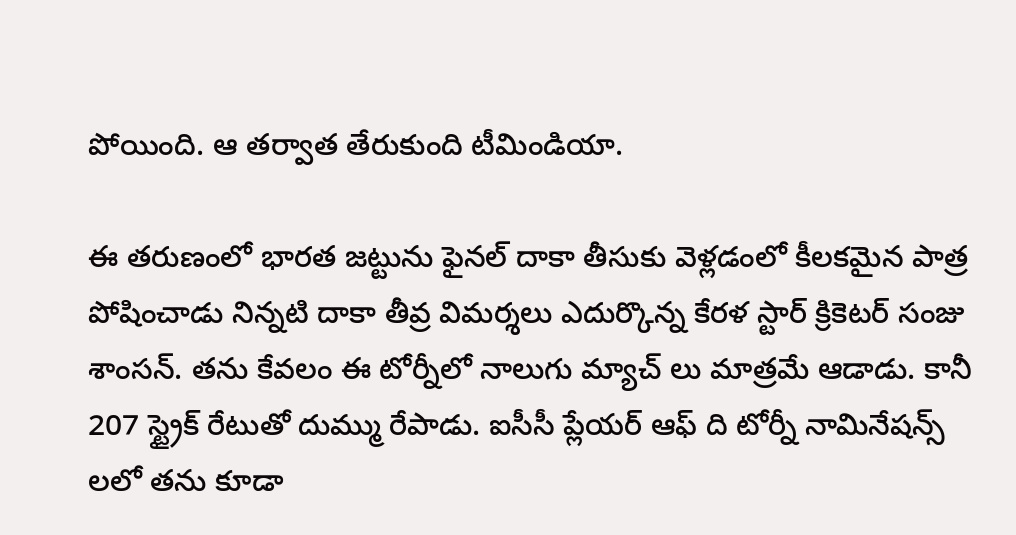పోయింది. ఆ త‌ర్వాత తేరుకుంది టీమిండియా.

ఈ త‌రుణంలో భార‌త జ‌ట్టును ఫైన‌ల్ దాకా తీసుకు వెళ్ల‌డంలో కీల‌క‌మైన పాత్ర పోషించాడు నిన్న‌టి దాకా తీవ్ర విమ‌ర్శ‌లు ఎదుర్కొన్న కేర‌ళ స్టార్ క్రికెట‌ర్ సంజు శాంస‌న్. త‌ను కేవ‌లం ఈ టోర్నీలో నాలుగు మ్యాచ్ లు మాత్ర‌మే ఆడాడు. కానీ 207 స్ట్రైక్ రేటుతో దుమ్ము రేపాడు. ఐసీసీ ప్లేయ‌ర్ ఆఫ్ ది టోర్నీ నామినేష‌న్స్ ల‌లో త‌ను కూడా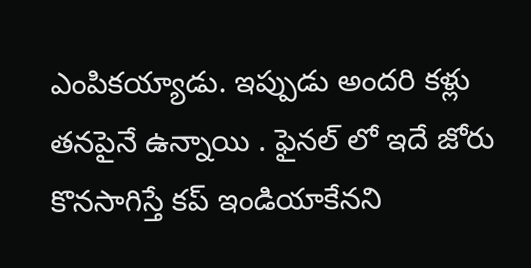ఎంపిక‌య్యాడు. ఇప్పుడు అంద‌రి క‌ళ్లు త‌న‌పైనే ఉన్నాయి . ఫైన‌ల్ లో ఇదే జోరు కొన‌సాగిస్తే క‌ప్ ఇండియాకేన‌ని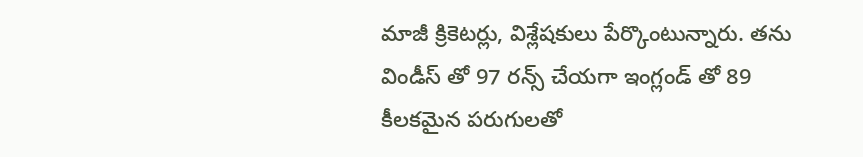మాజీ క్రికెట‌ర్లు, విశ్లేష‌కులు పేర్కొంటున్నారు. త‌ను విండీస్ తో 97 ర‌న్స్ చేయ‌గా ఇంగ్లండ్ తో 89 కీల‌క‌మైన ప‌రుగుల‌తో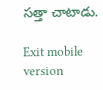స‌త్తా చాటాడు.

Exit mobile version